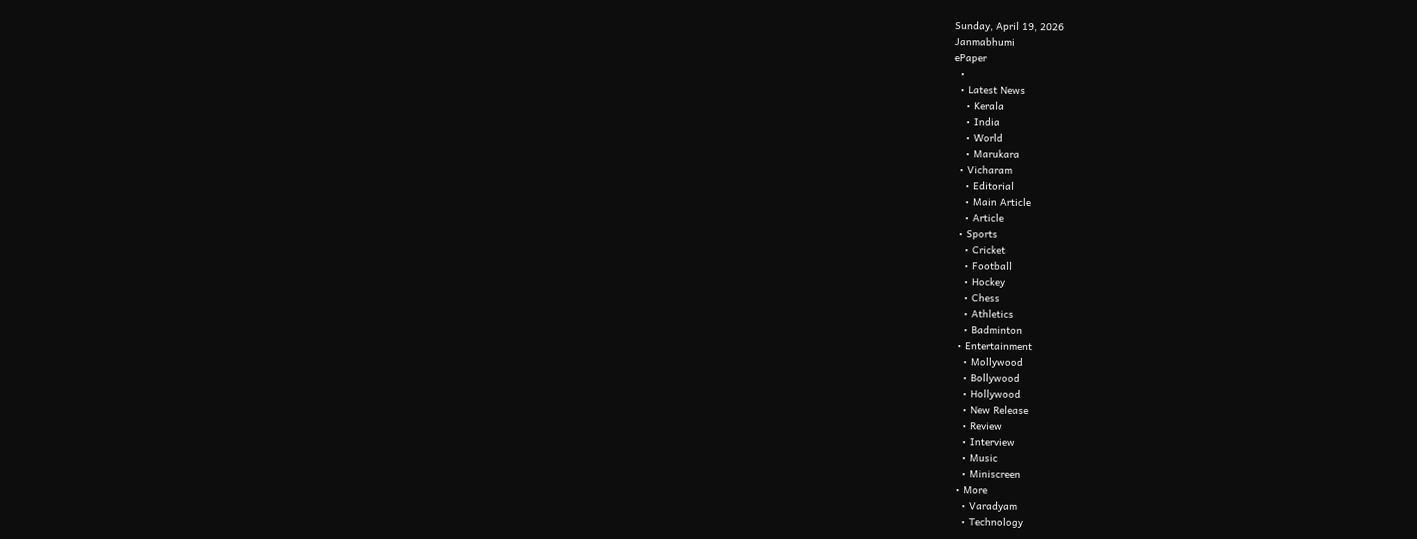Sunday, April 19, 2026
Janmabhumi
ePaper
  •
  • Latest News
    • Kerala
    • India
    • World
    • Marukara
  • Vicharam
    • Editorial
    • Main Article
    • Article
  • Sports
    • Cricket
    • Football
    • Hockey
    • Chess
    • Athletics
    • Badminton
  • Entertainment
    • Mollywood
    • Bollywood
    • Hollywood
    • New Release
    • Review
    • Interview
    • Music
    • Miniscreen
  • More
    • Varadyam
    • Technology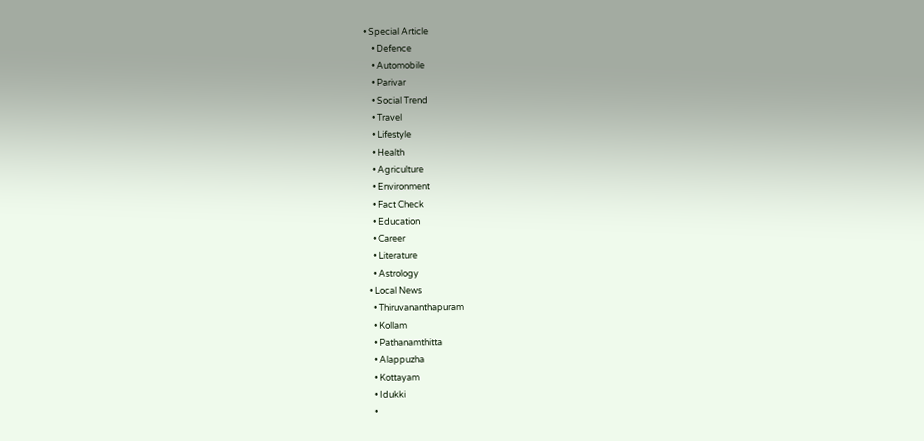• Special Article
    • Defence
    • Automobile
    • Parivar
    • Social Trend
    • Travel
    • Lifestyle
    • Health
    • Agriculture
    • Environment
    • Fact Check
    • Education
    • Career
    • Literature
    • Astrology
  • Local News
    • Thiruvananthapuram
    • Kollam
    • Pathanamthitta
    • Alappuzha
    • Kottayam
    • Idukki
    •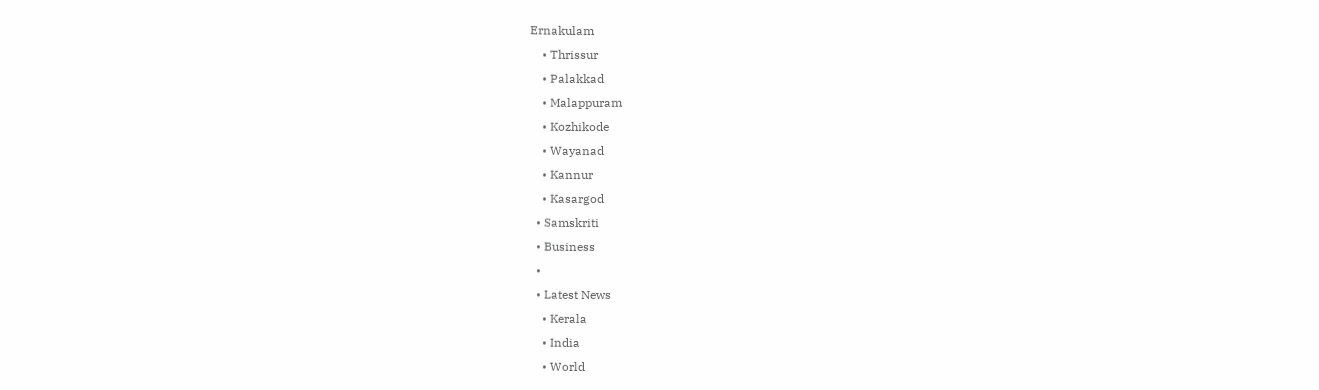Ernakulam
    • Thrissur
    • Palakkad
    • Malappuram
    • Kozhikode
    • Wayanad
    • Kannur
    • Kasargod
  • Samskriti
  • Business
  •
  • Latest News
    • Kerala
    • India
    • World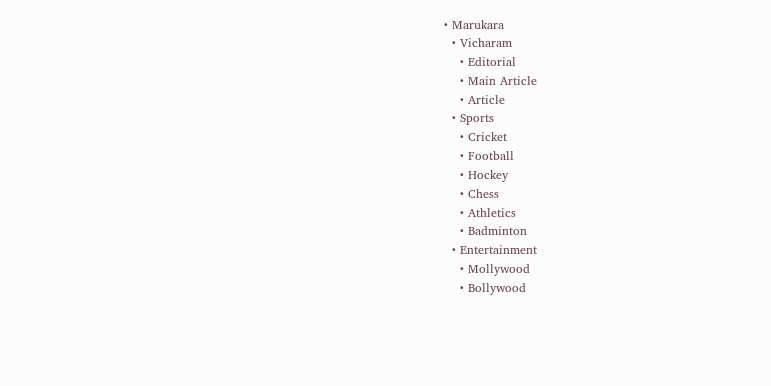• Marukara
  • Vicharam
    • Editorial
    • Main Article
    • Article
  • Sports
    • Cricket
    • Football
    • Hockey
    • Chess
    • Athletics
    • Badminton
  • Entertainment
    • Mollywood
    • Bollywood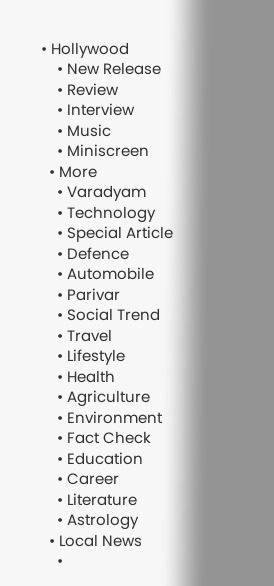• Hollywood
    • New Release
    • Review
    • Interview
    • Music
    • Miniscreen
  • More
    • Varadyam
    • Technology
    • Special Article
    • Defence
    • Automobile
    • Parivar
    • Social Trend
    • Travel
    • Lifestyle
    • Health
    • Agriculture
    • Environment
    • Fact Check
    • Education
    • Career
    • Literature
    • Astrology
  • Local News
    •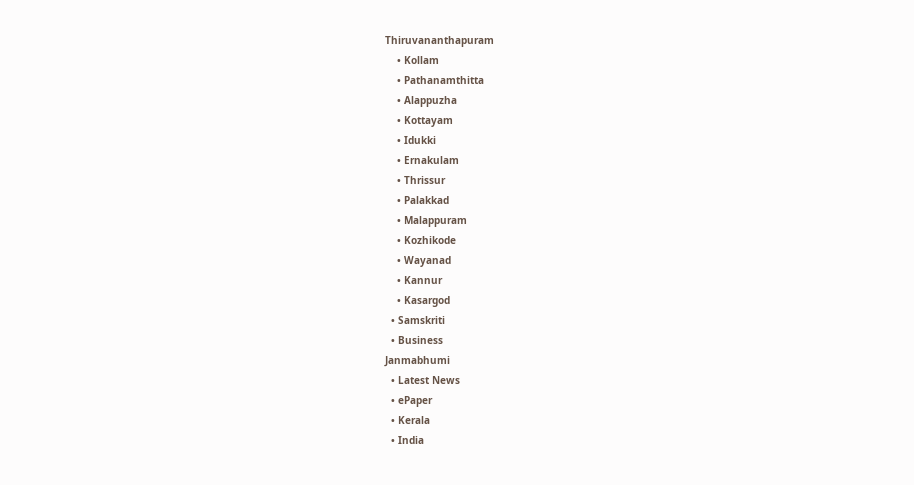Thiruvananthapuram
    • Kollam
    • Pathanamthitta
    • Alappuzha
    • Kottayam
    • Idukki
    • Ernakulam
    • Thrissur
    • Palakkad
    • Malappuram
    • Kozhikode
    • Wayanad
    • Kannur
    • Kasargod
  • Samskriti
  • Business
Janmabhumi
  • Latest News
  • ePaper
  • Kerala
  • India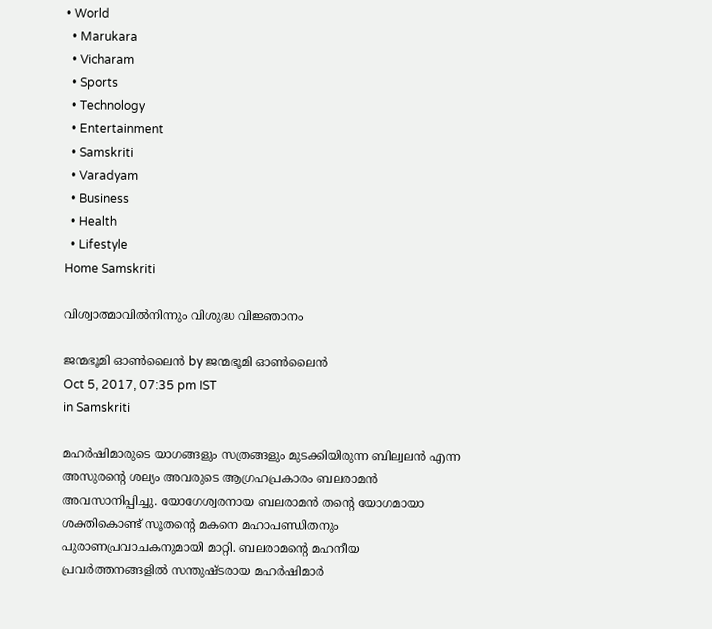• World
  • Marukara
  • Vicharam
  • Sports
  • Technology
  • Entertainment
  • Samskriti
  • Varadyam
  • Business
  • Health
  • Lifestyle
Home Samskriti

വിശ്വാത്മാവില്‍നിന്നും വിശുദ്ധ വിജ്ഞാനം

ജന്മഭൂമി ഓണ്‍ലൈന്‍ by ജന്മഭൂമി ഓണ്‍ലൈന്‍
Oct 5, 2017, 07:35 pm IST
in Samskriti

മഹര്‍ഷിമാരുടെ യാഗങ്ങളും സത്രങ്ങളും മുടക്കിയിരുന്ന ബില്വലന്‍ എന്ന അസുരന്റെ ശല്യം അവരുടെ ആഗ്രഹപ്രകാരം ബലരാമന്‍ അവസാനിപ്പിച്ചു. യോഗേശ്വരനായ ബലരാമന്‍ തന്റെ യോഗമായാ ശക്തികൊണ്ട് സൂതന്റെ മകനെ മഹാപണ്ഡിതനും പുരാണപ്രവാചകനുമായി മാറ്റി. ബലരാമന്റെ മഹനീയ പ്രവര്‍ത്തനങ്ങളില്‍ സന്തുഷ്ടരായ മഹര്‍ഷിമാര്‍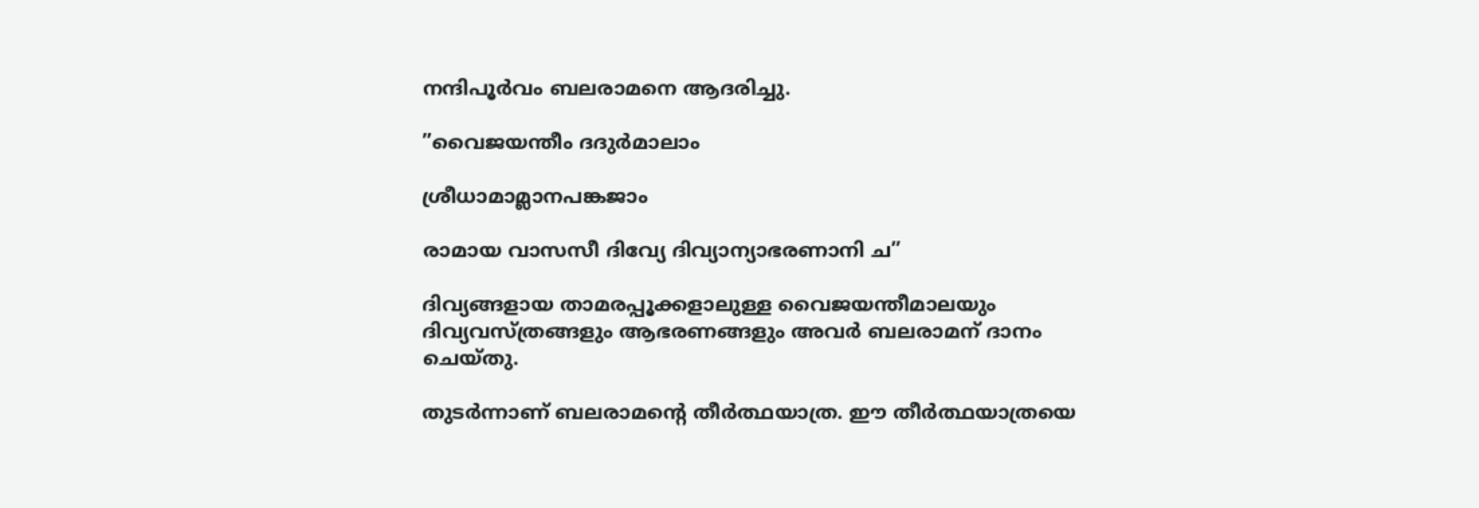നന്ദിപൂര്‍വം ബലരാമനെ ആദരിച്ചു.

”വൈജയന്തീം ദദുര്‍മാലാം

ശ്രീധാമാമ്ലാനപങ്കജാം

രാമായ വാസസീ ദിവ്യേ ദിവ്യാന്യാഭരണാനി ച”

ദിവ്യങ്ങളായ താമരപ്പൂക്കളാലുള്ള വൈജയന്തീമാലയും ദിവ്യവസ്ത്രങ്ങളും ആഭരണങ്ങളും അവര്‍ ബലരാമന് ദാനം ചെയ്തു.

തുടര്‍ന്നാണ് ബലരാമന്റെ തീര്‍ത്ഥയാത്ര. ഈ തീര്‍ത്ഥയാത്രയെ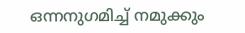ഒന്നനുഗമിച്ച് നമുക്കും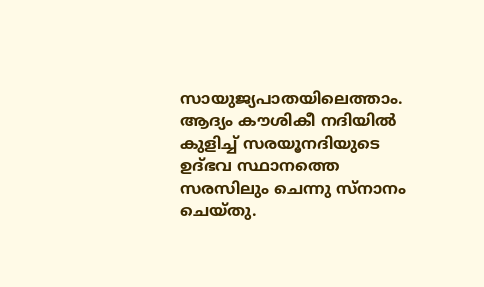സായുജ്യപാതയിലെത്താം. ആദ്യം കൗശികീ നദിയില്‍ കുളിച്ച് സരയൂനദിയുടെ ഉദ്ഭവ സ്ഥാനത്തെ സരസിലും ചെന്നു സ്‌നാനം ചെയ്തു.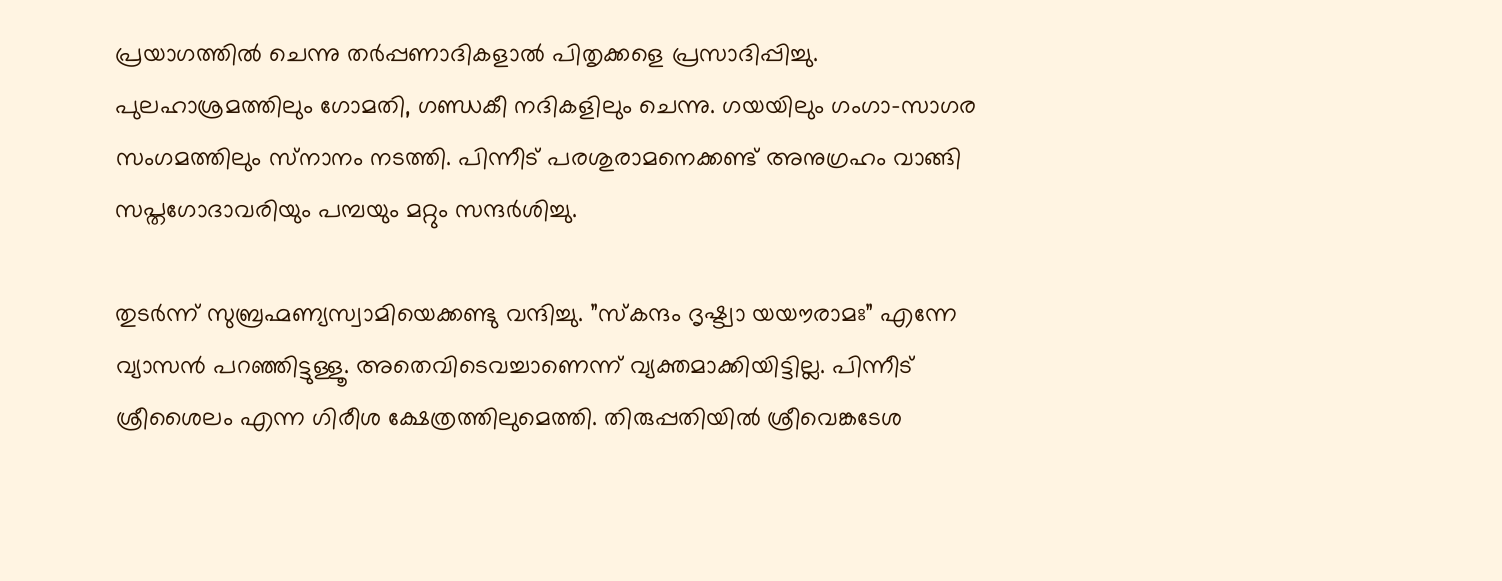പ്രയാഗത്തില്‍ ചെന്നു തര്‍പ്പണാദികളാല്‍ പിതൃക്കളെ പ്രസാദിപ്പിച്ചു. പുലഹാശ്രമത്തിലും ഗോമതി, ഗണ്ഡകീ നദികളിലും ചെന്നു. ഗയയിലും ഗംഗാ-സാഗര സംഗമത്തിലും സ്‌നാനം നടത്തി. പിന്നീട് പരശുരാമനെക്കണ്ട് അനുഗ്രഹം വാങ്ങി സപ്തഗോദാവരിയും പമ്പയും മറ്റും സന്ദര്‍ശിച്ചു.

തുടര്‍ന്ന് സുബ്രഹ്മണ്യസ്വാമിയെക്കണ്ടു വന്ദിച്ചു. ”സ്‌കന്ദം ദൃഷ്ട്വാ യയൗരാമഃ” എന്നേ വ്യാസന്‍ പറഞ്ഞിട്ടുള്ളൂ. അതെവിടെവച്ചാണെന്ന് വ്യക്തമാക്കിയിട്ടില്ല. പിന്നീട് ശ്രീശൈലം എന്ന ഗിരീശ ക്ഷേത്രത്തിലുമെത്തി. തിരുപ്പതിയില്‍ ശ്രീവെങ്കടേശ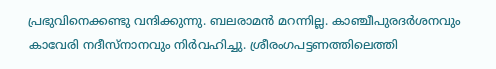പ്രഭുവിനെക്കണ്ടു വന്ദിക്കുന്നു. ബലരാമന്‍ മറന്നില്ല. കാഞ്ചീപുരദര്‍ശനവും കാവേരി നദീസ്‌നാനവും നിര്‍വഹിച്ചു. ശ്രീരംഗപട്ടണത്തിലെത്തി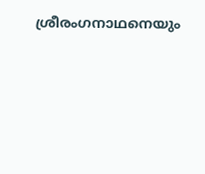ശ്രീരംഗനാഥനെയും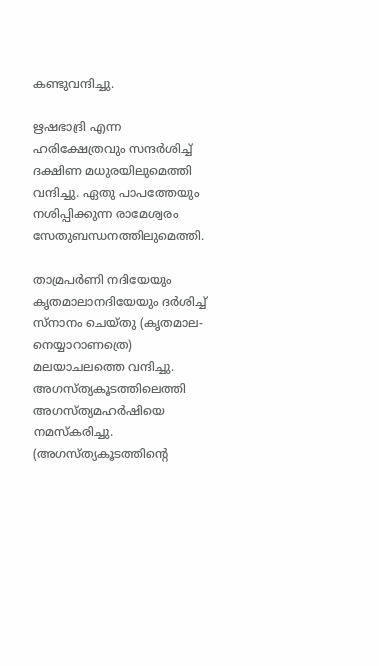കണ്ടുവന്ദിച്ചു.

ഋഷഭാദ്രി എന്ന ഹരിക്ഷേത്രവും സന്ദര്‍ശിച്ച് ദക്ഷിണ മധുരയിലുമെത്തി വന്ദിച്ചു. ഏതു പാപത്തേയും നശിപ്പിക്കുന്ന രാമേശ്വരം സേതുബന്ധനത്തിലുമെത്തി.

താമ്രപര്‍ണി നദിയേയും കൃതമാലാനദിയേയും ദര്‍ശിച്ച് സ്‌നാനം ചെയ്തു (കൃതമാല-നെയ്യാറാണത്രെ) മലയാചലത്തെ വന്ദിച്ചു. അഗസ്ത്യകൂടത്തിലെത്തി അഗസ്ത്യമഹര്‍ഷിയെ നമസ്‌കരിച്ചു. (അഗസ്ത്യകൂടത്തിന്റെ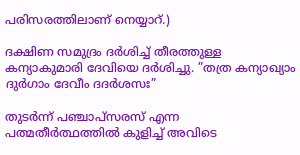പരിസരത്തിലാണ് നെയ്യാറ്.)

ദക്ഷിണ സമുദ്രം ദര്‍ശിച്ച് തീരത്തുള്ള കന്യാകുമാരി ദേവിയെ ദര്‍ശിച്ചു. ”തത്ര കന്യാഖ്യാം ദുര്‍ഗാം ദേവീം ദദര്‍ശസഃ”

തുടര്‍ന്ന് പഞ്ചാപ്‌സരസ് എന്ന പത്മതീര്‍ത്ഥത്തില്‍ കുളിച്ച് അവിടെ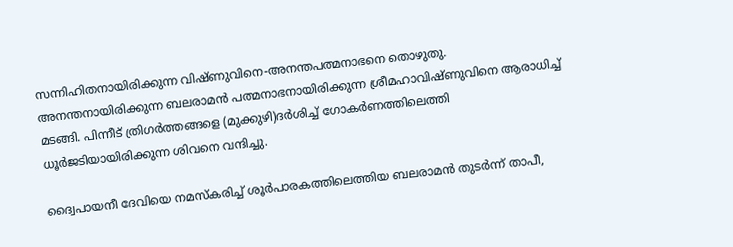സന്നിഹിതനായിരിക്കുന്ന വിഷ്ണുവിനെ-അനന്തപത്മനാഭനെ തൊഴുതു. അനന്തനായിരിക്കുന്ന ബലരാമന്‍ പത്മനാഭനായിരിക്കുന്ന ശ്രീമഹാവിഷ്ണുവിനെ ആരാധിച്ച് മടങ്ങി. പിന്നീട് ത്രിഗര്‍ത്തങ്ങളെ (മുക്കുഴി)ദര്‍ശിച്ച് ഗോകര്‍ണത്തിലെത്തി ധൂര്‍ജടിയായിരിക്കുന്ന ശിവനെ വന്ദിച്ചു.

ദ്വൈപായനീ ദേവിയെ നമസ്‌കരിച്ച് ശൂര്‍പാരകത്തിലെത്തിയ ബലരാമന്‍ തുടര്‍ന്ന് താപീ,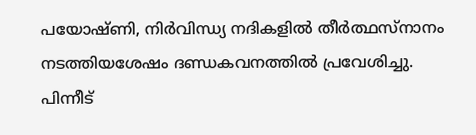പയോഷ്ണി, നിര്‍വിന്ധ്യ നദികളില്‍ തീര്‍ത്ഥസ്‌നാനം നടത്തിയശേഷം ദണ്ഡകവനത്തില്‍ പ്രവേശിച്ചു. പിന്നീട്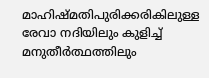മാഹിഷ്മതിപുരിക്കരികിലുള്ള രേവാ നദിയിലും കുളിച്ച് മനുതീര്‍ത്ഥത്തിലും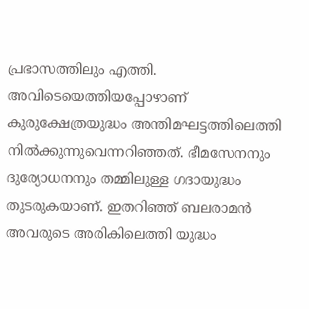പ്രഭാസത്തിലും എത്തി. അവിടെയെത്തിയപ്പോഴാണ് കുരുക്ഷേത്രയുദ്ധം അന്തിമഘട്ടത്തിലെത്തി നില്‍ക്കുന്നുവെന്നറിഞ്ഞത്. ഭീമസേനനും ദുര്യോധനനും തമ്മിലുള്ള ഗദായുദ്ധം തുടരുകയാണ്. ഇതറിഞ്ഞ് ബലരാമന്‍ അവരുടെ അരികിലെത്തി യുദ്ധം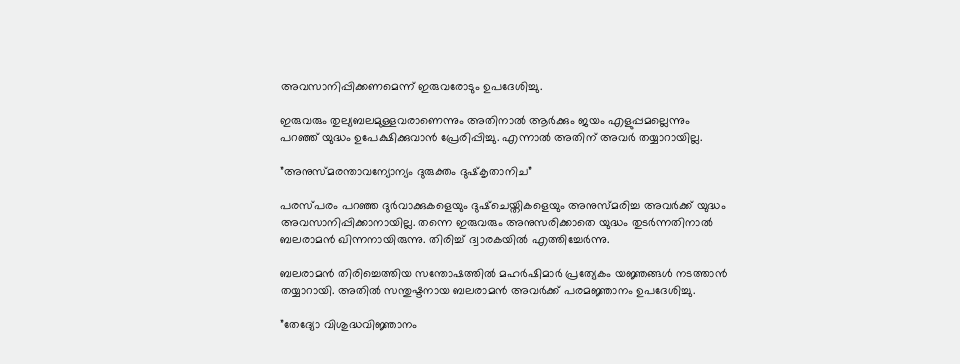അവസാനിപ്പിക്കണമെന്ന് ഇരുവരോടും ഉപദേശിച്ചു.

ഇരുവരും തുല്യബലമുള്ളവരാണെന്നും അതിനാല്‍ ആര്‍ക്കും ജയം എളുപ്പമല്ലെന്നും പറഞ്ഞ് യുദ്ധം ഉപേക്ഷിക്കുവാന്‍ പ്രേരിപ്പിച്ചു. എന്നാല്‍ അതിന് അവര്‍ തയ്യാറായില്ല.

”അനുസ്മരന്താവന്യോന്യം ദുരുക്തം ദുഷ്‌കൃതാനിച”

പരസ്പരം പറഞ്ഞ ദുര്‍വാക്കുകളെയും ദുഷ്‌ചെയ്തികളെയും അനുസ്മരിച്ച അവര്‍ക്ക് യുദ്ധം അവസാനിപ്പിക്കാനായില്ല. തന്നെ ഇരുവരും അനുസരിക്കാതെ യുദ്ധം തുടര്‍ന്നതിനാല്‍ ബലരാമന്‍ ഖിന്നനായിരുന്നു. തിരിച്ച് ദ്വാരകയില്‍ എത്തിച്ചേര്‍ന്നു.

ബലരാമന്‍ തിരിച്ചെത്തിയ സന്തോഷത്തില്‍ മഹര്‍ഷിമാര്‍ പ്രത്യേകം യജ്ഞങ്ങള്‍ നടത്താന്‍ തയ്യാറായി. അതില്‍ സന്തുഷ്ടനായ ബലരാമന്‍ അവര്‍ക്ക് പരമജ്ഞാനം ഉപദേശിച്ചു.

”തേദ്യോ വിശുദ്ധവിജ്ഞാനം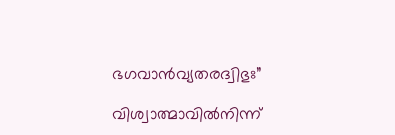ഭഗവാന്‍വ്യതരദ്വിഭുഃ”

വിശ്വാത്മാവില്‍നിന്ന്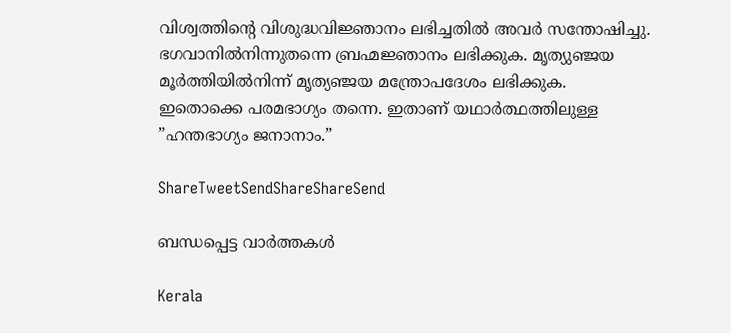വിശ്വത്തിന്റെ വിശുദ്ധവിജ്ഞാനം ലഭിച്ചതില്‍ അവര്‍ സന്തോഷിച്ചു. ഭഗവാനില്‍നിന്നുതന്നെ ബ്രഹ്മജ്ഞാനം ലഭിക്കുക. മൃത്യുഞ്ജയ മൂര്‍ത്തിയില്‍നിന്ന് മൃത്യഞ്ജയ മന്ത്രോപദേശം ലഭിക്കുക. ഇതൊക്കെ പരമഭാഗ്യം തന്നെ. ഇതാണ് യഥാര്‍ത്ഥത്തിലുള്ള ”ഹന്തഭാഗ്യം ജനാനാം.”

ShareTweetSendShareShareSend

ബന്ധപ്പെട്ട വാര്‍ത്തകള്‍

Kerala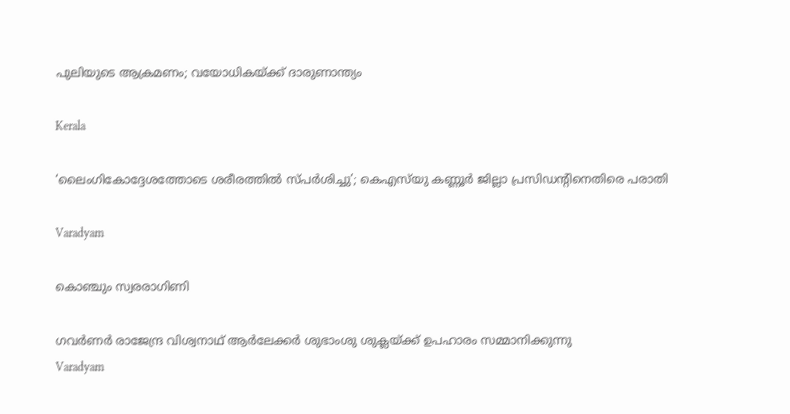പുലിയുടെ ആക്രമണം; വയോധികയ്‌ക്ക് ദാരുണാന്ത്യം

Kerala

‘ലൈംഗികോദ്ദേശത്തോടെ ശരീരത്തില്‍ സ്പര്‍ശിച്ചു’; കെഎസ്‍യു കണ്ണൂർ ജില്ലാ പ്രസിഡന്റിനെതിരെ പരാതി

Varadyam

കൊഞ്ചും സ്വരരാഗിണി

ഗവര്‍ണര്‍ രാജേന്ദ്ര വിശ്വനാഥ് ആര്‍ലേക്കര്‍ ശുഭാംശു ശുക്ലയ്ക്ക് ഉപഹാരം സമ്മാനിക്കുന്നു
Varadyam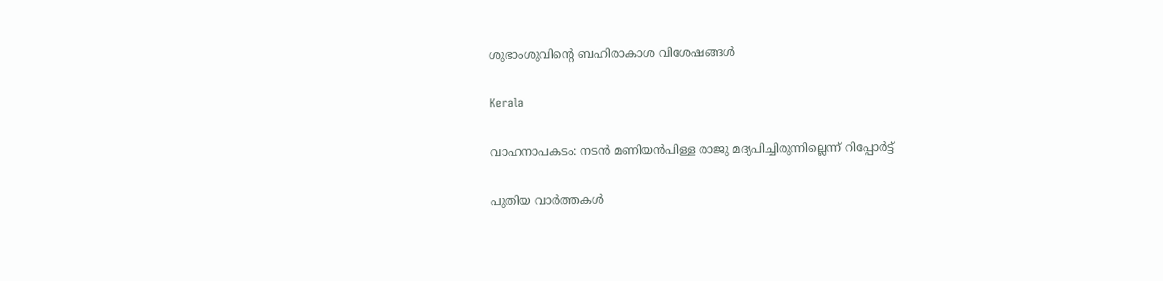ശുഭാംശുവിന്റെ ബഹിരാകാശ വിശേഷങ്ങള്‍

Kerala

വാഹനാപകടം: നടൻ മണിയൻപിള്ള രാജു മദ്യപിച്ചിരുന്നില്ലെന്ന് റിപ്പോർട്ട്

പുതിയ വാര്‍ത്തകള്‍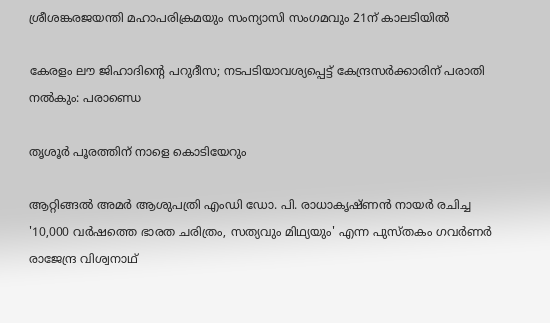ശ്രീശങ്കരജയന്തി മഹാപരിക്രമയും സംന്യാസി സംഗമവും 21ന് കാലടിയില്‍

കേരളം ലൗ ജിഹാദിന്റെ പറുദീസ; നടപടിയാവശ്യപ്പെട്ട് കേന്ദ്രസര്‍ക്കാരിന് പരാതി നല്‍കും: പരാണ്ഡെ

തൃശൂര്‍ പൂരത്തിന് നാളെ കൊടിയേറും

ആറ്റിങ്ങല്‍ അമര്‍ ആശുപത്രി എംഡി ഡോ. പി. രാധാകൃഷ്ണന്‍ നായര്‍ രചിച്ച '10,000 വര്‍ഷത്തെ ഭാരത ചരിത്രം, സത്യവും മിഥ്യയും' എന്ന പുസ്തകം ഗവര്‍ണര്‍ രാജേന്ദ്ര വിശ്വനാഥ്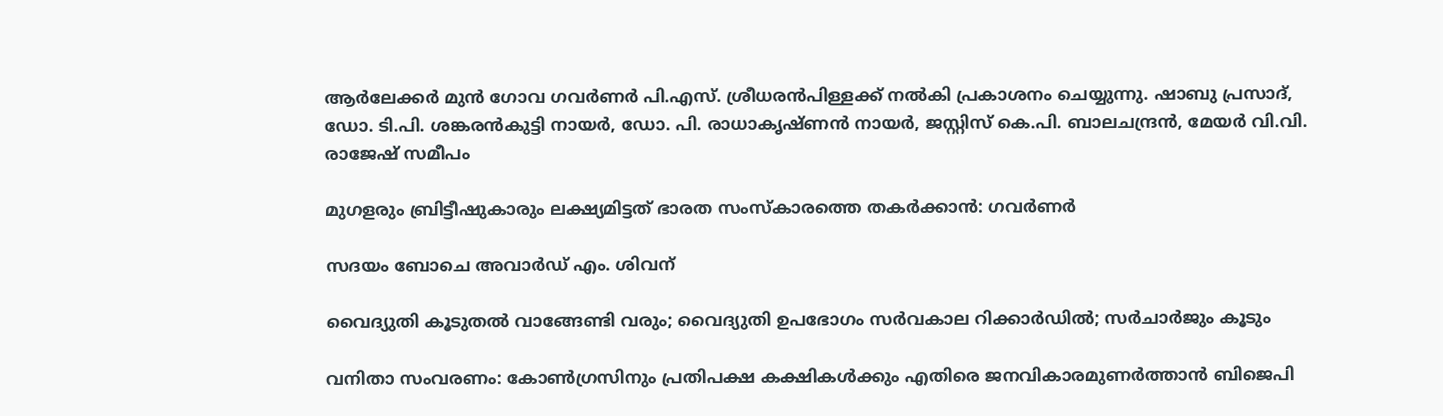ആര്‍ലേക്കര്‍ മുന്‍ ഗോവ ഗവര്‍ണര്‍ പി.എസ്. ശ്രീധരന്‍പിള്ളക്ക് നല്‍കി പ്രകാശനം ചെയ്യുന്നു. ഷാബു പ്രസാദ്, ഡോ. ടി.പി. ശങ്കരന്‍കുട്ടി നായര്‍, ഡോ. പി. രാധാകൃഷ്ണന്‍ നായര്‍, ജസ്റ്റിസ് കെ.പി. ബാലചന്ദ്രന്‍, മേയര്‍ വി.വി. രാജേഷ് സമീപം

മുഗളരും ബ്രിട്ടീഷുകാരും ലക്ഷ്യമിട്ടത് ഭാരത സംസ്‌കാരത്തെ തകര്‍ക്കാന്‍: ഗവര്‍ണര്‍

സദയം ബോചെ അവാര്‍ഡ് എം. ശിവന്

വൈദ്യുതി കൂടുതല്‍ വാങ്ങേണ്ടി വരും; വൈദ്യുതി ഉപഭോഗം സര്‍വകാല റിക്കാര്‍ഡില്‍; സര്‍ചാര്‍ജും കൂടും

വനിതാ സംവരണം: കോണ്‍ഗ്രസിനും പ്രതിപക്ഷ കക്ഷികള്‍ക്കും എതിരെ ജനവികാരമുണര്‍ത്താന്‍ ബിജെപി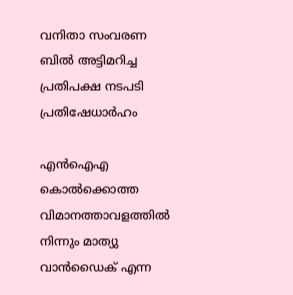വനിതാ സംവരണ ബില്‍ അട്ടിമറിച്ച പ്രതിപക്ഷ നടപടി പ്രതിഷേധാര്‍ഹം

എന്‍ഐഎ കൊല്‍ക്കൊത്ത വിമാനത്താവളത്തില്‍ നിന്നും മാത്യു വാന്‍ഡൈക് എന്ന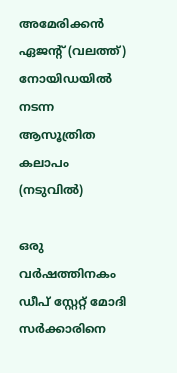അമേരിക്കന്‍ ഏജന്‍റ് (വലത്ത്) നോയിഡയില്‍ നടന്ന ആസൂത്രിത കലാപം (നടുവില്‍)

ഒരു വര്‍ഷത്തിനകം ഡീപ് സ്റ്റേറ്റ് മോദി സര്‍ക്കാരിനെ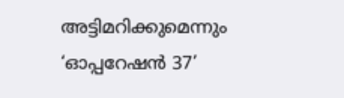അട്ടിമറിക്കുമെന്നും ‘ഓപ്പറേഷന്‍ 37’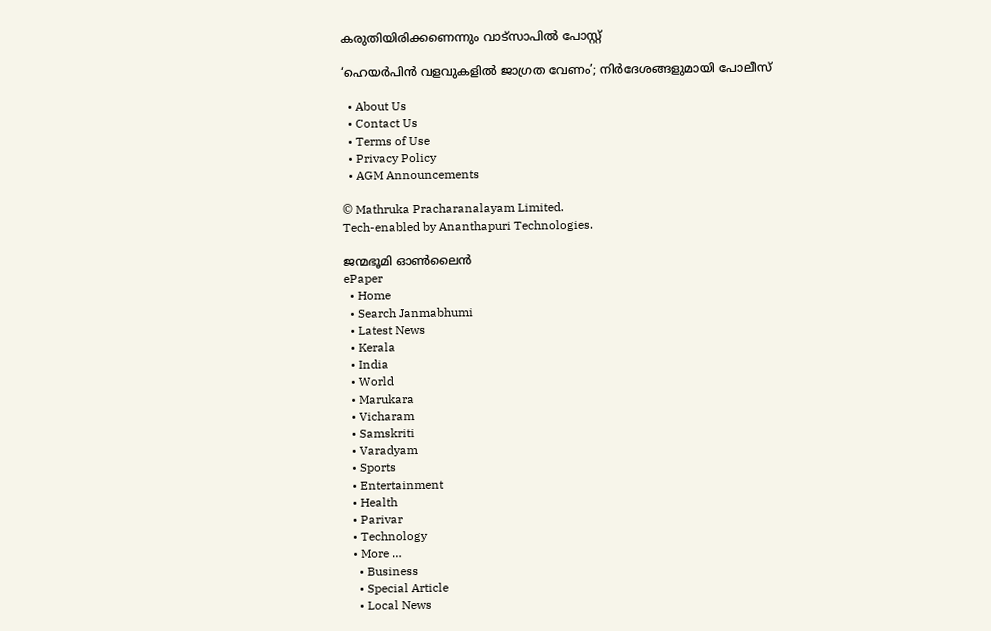കരുതിയിരിക്കണെന്നും വാട്സാപില്‍ പോസ്റ്റ്

‘ഹെയർപിൻ വളവുകളിൽ ജാഗ്രത വേണം’; നിർദേശങ്ങളുമായി പോലീസ്

  • About Us
  • Contact Us
  • Terms of Use
  • Privacy Policy
  • AGM Announcements

© Mathruka Pracharanalayam Limited.
Tech-enabled by Ananthapuri Technologies.

ജന്മഭൂമി ഓണ്‍ലൈന്‍
ePaper
  • Home
  • Search Janmabhumi
  • Latest News
  • Kerala
  • India
  • World
  • Marukara
  • Vicharam
  • Samskriti
  • Varadyam
  • Sports
  • Entertainment
  • Health
  • Parivar
  • Technology
  • More …
    • Business
    • Special Article
    • Local News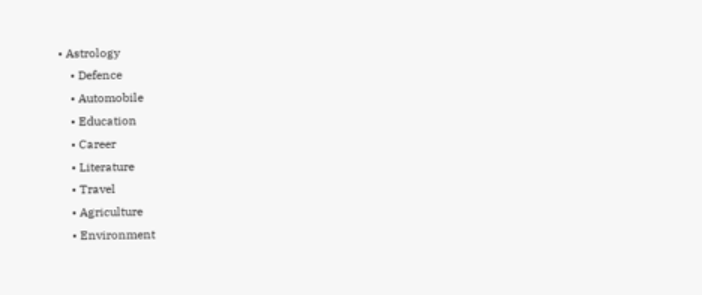• Astrology
    • Defence
    • Automobile
    • Education
    • Career
    • Literature
    • Travel
    • Agriculture
    • Environment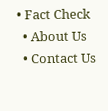• Fact Check
  • About Us
  • Contact Us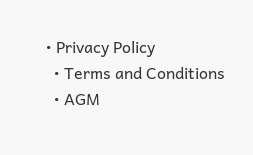• Privacy Policy
  • Terms and Conditions
  • AGM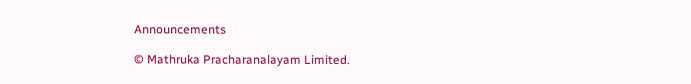Announcements

© Mathruka Pracharanalayam Limited.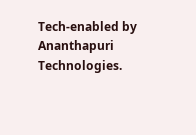Tech-enabled by Ananthapuri Technologies.